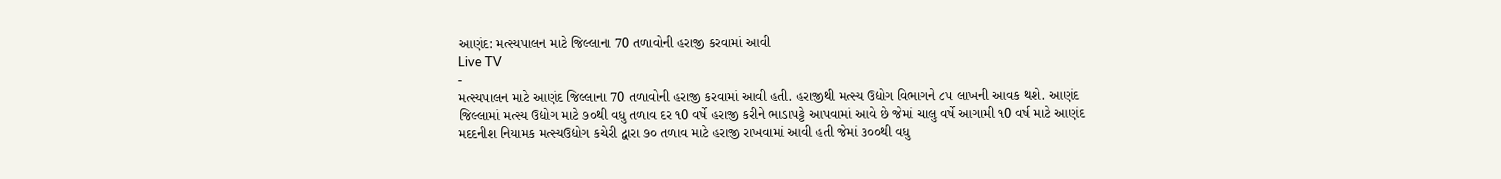આણંદ: મત્સ્યપાલન માટે જિલ્લાના 70 તળાવોની હરાજી કરવામાં આવી
Live TV
-
મત્સ્યપાલન માટે આણંદ જિલ્લાના 70 તળાવોની હરાજી કરવામાં આવી હતી. હરાજીથી મત્સ્ય ઉદ્યોગ વિભાગને ૮૫ લાખની આવક થશે. આણંદ જિલ્લામાં મત્સ્ય ઉદ્યોગ માટે ૭૦થી વધુ તળાવ દર ૧0 વર્ષે હરાજી કરીને ભાડાપટ્ટે આપવામાં આવે છે જેમાં ચાલુ વર્ષે આગામી ૧0 વર્ષ માટે આણંદ મદદનીશ નિયામક મત્સ્યઉદ્યોગ કચેરી દ્વારા ૭૦ તળાવ માટે હરાજી રાખવામાં આવી હતી જેમાં ૩૦૦થી વધુ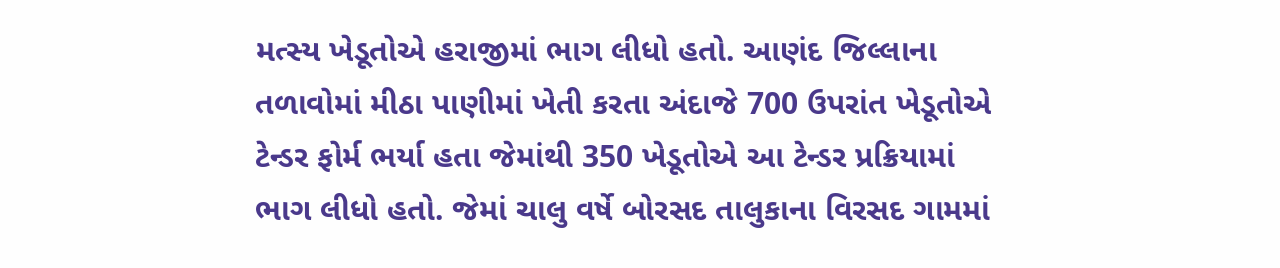મત્સ્ય ખેડૂતોએ હરાજીમાં ભાગ લીધો હતો. આણંદ જિલ્લાના તળાવોમાં મીઠા પાણીમાં ખેતી કરતા અંદાજે 700 ઉપરાંત ખેડૂતોએ ટેન્ડર ફોર્મ ભર્યા હતા જેમાંથી 350 ખેડૂતોએ આ ટેન્ડર પ્રક્રિયામાં ભાગ લીધો હતો. જેમાં ચાલુ વર્ષે બોરસદ તાલુકાના વિરસદ ગામમાં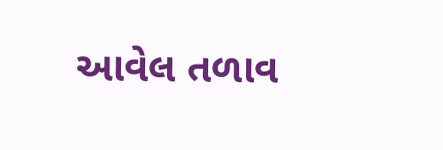આવેલ તળાવ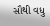સૌથી વધુ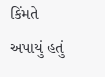કિંમતે અપાયું હતું